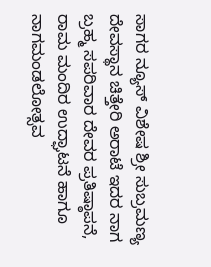ಸಾಗರ ನ್ಯೂಸ್ ವಿಶೇಷ ಶ್ರೀ ಸುಬ್ರಮಣ್ಯ ದೇವಸ್ಥಾನ ಚಿತ್ತೇರಿ ಅರಾಟೆ ಇದರ ನಾಗ ಬ್ರಹ್ಮ ಸಪರಿವಾರ ದೇವರ ಪ್ರತಿಷ್ಠಾಪನೆ, ರಾಮ ಮಂದಿರ ಉದ್ಘಾಟನೆ ಹಾಗೂ ನಾಗಮಂಡಲೋತ್ಸವ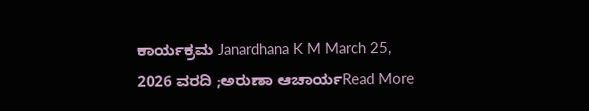ಕಾರ್ಯಕ್ರಮ Janardhana K M March 25, 2026 ವರದಿ ;ಅರುಣಾ ಆಚಾರ್ಯRead More